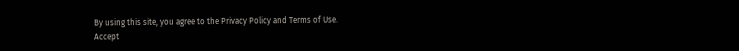By using this site, you agree to the Privacy Policy and Terms of Use.
Accept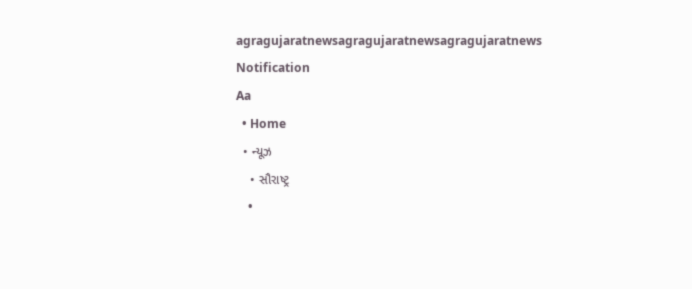agragujaratnewsagragujaratnewsagragujaratnews
Notification
Aa
  • Home
  • ન્યૂઝ
    • સૌરાષ્ટ્ર
    •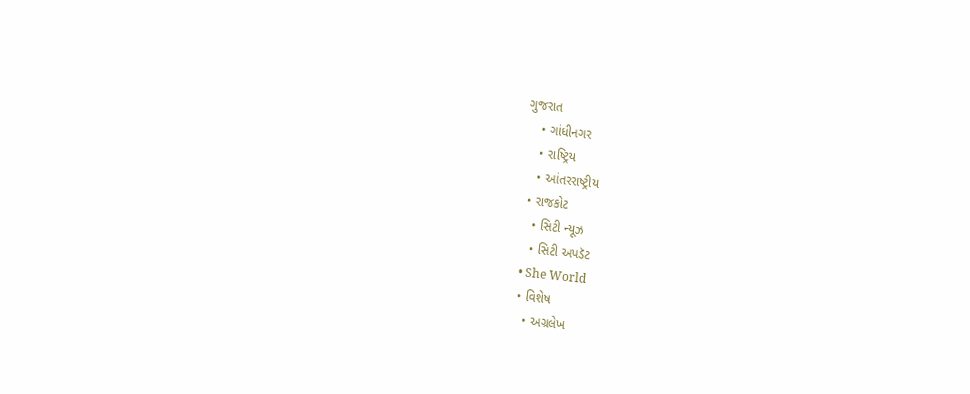ગુજરાત
    • ગાંધીનગર
    • રાષ્ટ્રિય
    • આંતરરાષ્ટ્રીય
  • રાજકોટ
    • સિટી ન્યૂઝ
    • સિટી અપડૅટ
  • She World
  • વિશેષ
    • અગ્રલેખ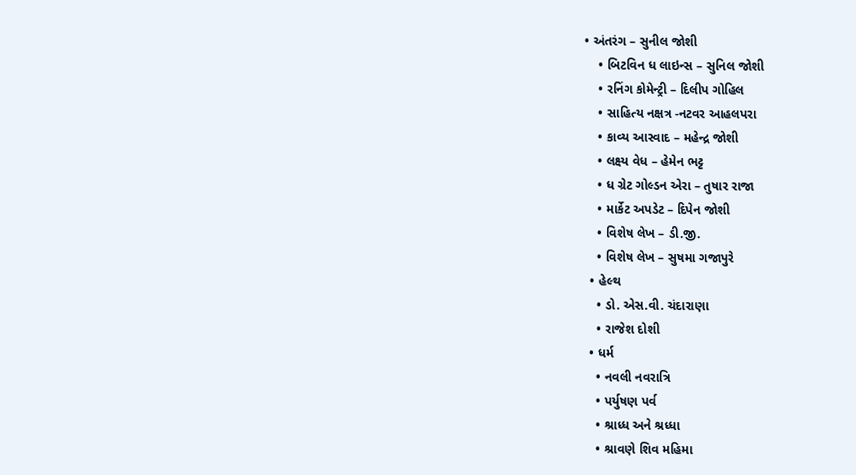• અંતરંગ – સુનીલ જોશી
    • બિટવિન ધ લાઇન્સ – સુનિલ જોશી
    • રનિંગ કોમેન્ટ્રી – દિલીપ ગોહિલ
    • સાહિત્ય નક્ષત્ર -નટવર આહલપરા
    • કાવ્ય આસ્વાદ – મહેન્દ્ર જોશી
    • લક્ષ્ય વેધ – હેમેન ભટ્ટ
    • ધ ગ્રેટ ગોલ્ડન એરા – તુષાર રાજા
    • માર્કેટ અપડેટ – દિપેન જોશી
    • વિશેષ લેખ – ડી.જી.
    • વિશેષ લેખ – સુષમા ગજાપુરે
  • હેલ્થ
    • ડો. એસ.વી. ચંદારાણા
    • રાજેશ દોશી
  • ધર્મ
    • નવલી નવરાત્રિ
    • પર્યુષણ પર્વ
    • શ્રાધ્ધ અને શ્રધ્ધા
    • શ્રાવણે શિવ મહિમા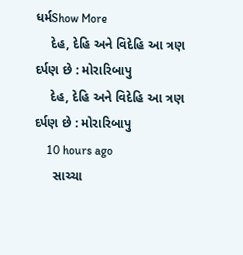ધર્મShow More
    દેહ, દેહિ અને વિદેહિ આ ત્રણ દર્પણ છે : મોરારિબાપુ
    દેહ, દેહિ અને વિદેહિ આ ત્રણ દર્પણ છે : મોરારિબાપુ
    10 hours ago
     સાચ્ચા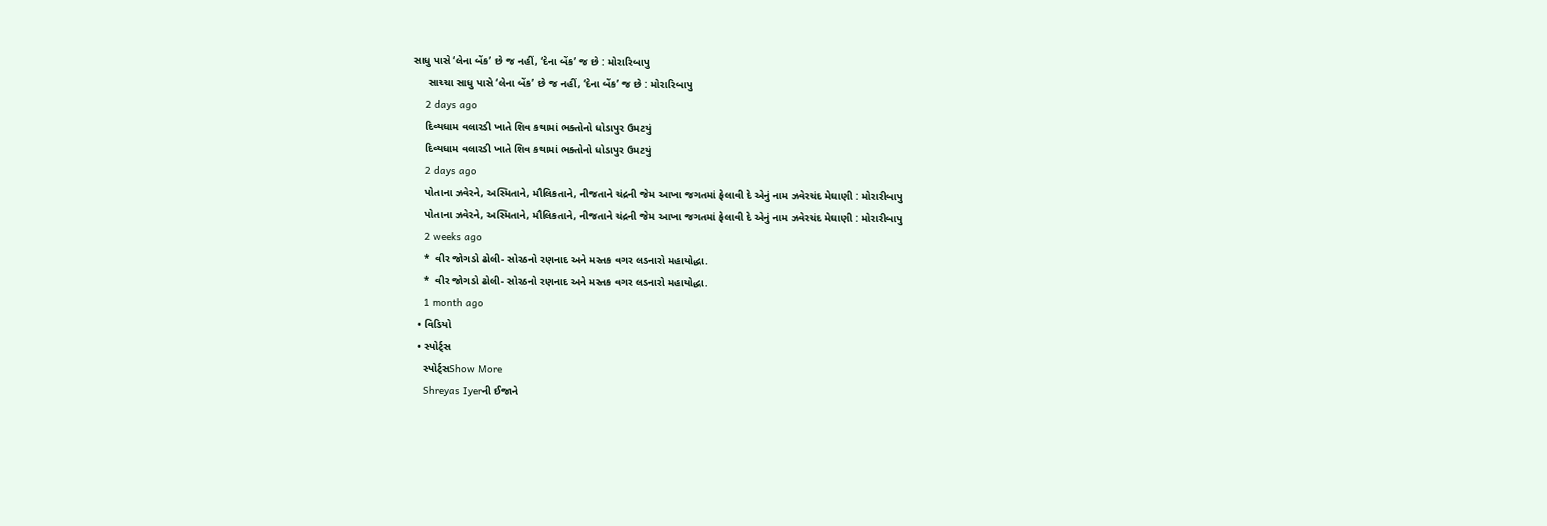સાધુ પાસે ‘લેના બેંક’ છે જ નહીં, ‘દેના બેંક’ જ છે : મોરારિબાપુ
     સાચ્ચા સાધુ પાસે ‘લેના બેંક’ છે જ નહીં, ‘દેના બેંક’ જ છે : મોરારિબાપુ
    2 days ago
    દિવ્યધામ વલારડી ખાતે શિવ કથામાં ભક્તોનો ધોડાપુર ઉમટયું
    દિવ્યધામ વલારડી ખાતે શિવ કથામાં ભક્તોનો ધોડાપુર ઉમટયું
    2 days ago
    પોતાના ઝવેરને, અસ્મિતાને, મૌલિકતાને, નીજતાને ચંદ્રની જેમ આખા જગતમાં ફેલાવી દે એનું નામ ઝવેરચંદ મેઘાણી : મોરારીબાપુ
    પોતાના ઝવેરને, અસ્મિતાને, મૌલિકતાને, નીજતાને ચંદ્રની જેમ આખા જગતમાં ફેલાવી દે એનું નામ ઝવેરચંદ મેઘાણી : મોરારીબાપુ
    2 weeks ago
    *  વીર જોગડો ઢોલી- સોરઠનો રણનાદ અને મસ્તક વગર લડનારો મહાયોદ્ધા.
    *  વીર જોગડો ઢોલી- સોરઠનો રણનાદ અને મસ્તક વગર લડનારો મહાયોદ્ધા.
    1 month ago
  • વિડિયો
  • સ્પોર્ટ્સ
    સ્પોર્ટ્સShow More
    Shreyas Iyerની ઈજાને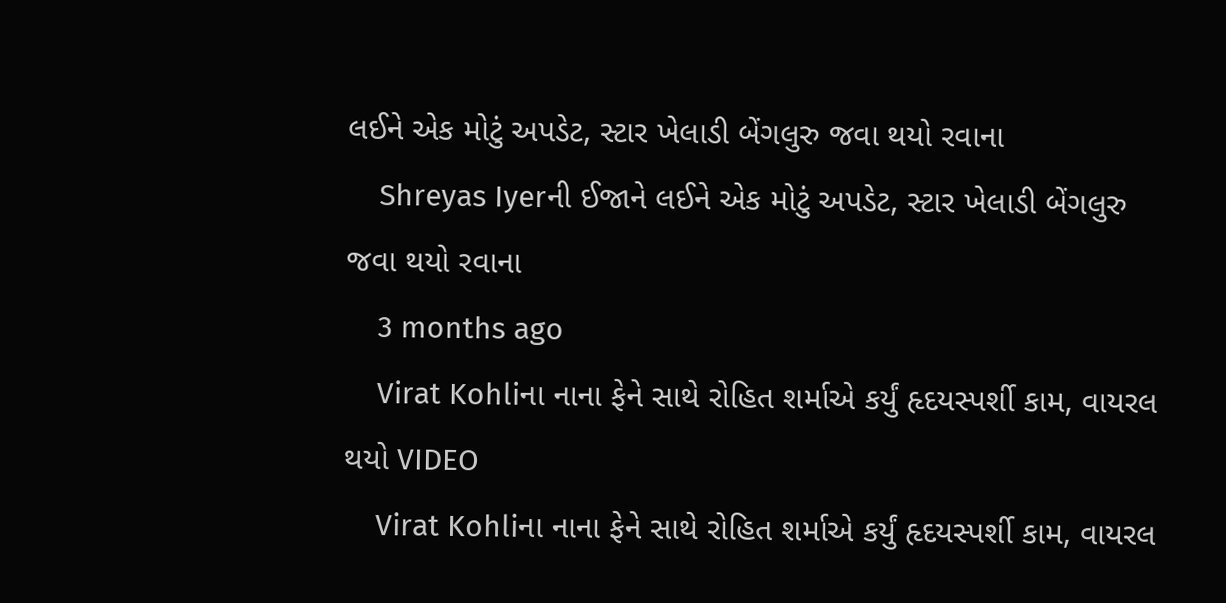લઈને એક મોટું અપડેટ, સ્ટાર ખેલાડી બેંગલુરુ જવા થયો રવાના
    Shreyas Iyerની ઈજાને લઈને એક મોટું અપડેટ, સ્ટાર ખેલાડી બેંગલુરુ જવા થયો રવાના
    3 months ago
    Virat Kohliના નાના ફેને સાથે રોહિત શર્માએ કર્યું હૃદયસ્પર્શી કામ, વાયરલ થયો VIDEO
    Virat Kohliના નાના ફેને સાથે રોહિત શર્માએ કર્યું હૃદયસ્પર્શી કામ, વાયરલ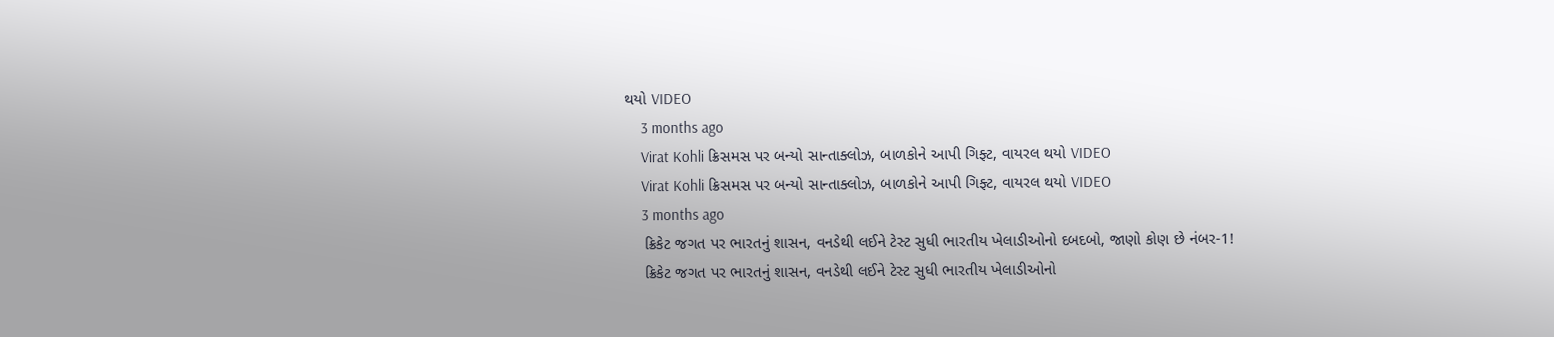થયો VIDEO
    3 months ago
    Virat Kohli ક્રિસમસ પર બન્યો સાન્તાક્લોઝ, બાળકોને આપી ગિફ્ટ, વાયરલ થયો VIDEO
    Virat Kohli ક્રિસમસ પર બન્યો સાન્તાક્લોઝ, બાળકોને આપી ગિફ્ટ, વાયરલ થયો VIDEO
    3 months ago
    ક્રિકેટ જગત પર ભારતનું શાસન, વનડેથી લઈને ટેસ્ટ સુધી ભારતીય ખેલાડીઓનો દબદબો, જાણો કોણ છે નંબર-1!
    ક્રિકેટ જગત પર ભારતનું શાસન, વનડેથી લઈને ટેસ્ટ સુધી ભારતીય ખેલાડીઓનો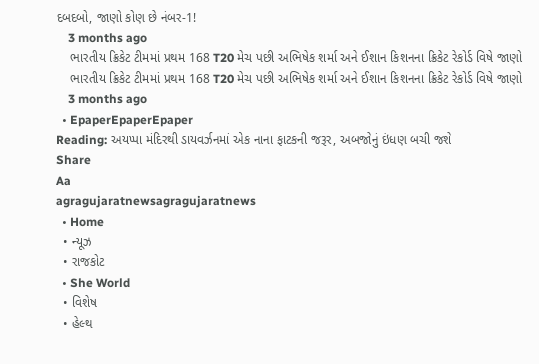દબદબો, જાણો કોણ છે નંબર-1!
    3 months ago
    ભારતીય ક્રિકેટ ટીમમાં પ્રથમ 168 T20 મેચ પછી અભિષેક શર્મા અને ઈશાન કિશનના ક્રિકેટ રેકોર્ડ વિષે જાણો
    ભારતીય ક્રિકેટ ટીમમાં પ્રથમ 168 T20 મેચ પછી અભિષેક શર્મા અને ઈશાન કિશનના ક્રિકેટ રેકોર્ડ વિષે જાણો
    3 months ago
  • EpaperEpaperEpaper
Reading: અયપ્પા મંદિરથી ડાયવર્ઝનમાં એક નાના ફાટકની જરૂર, અબજોનું ઇંધણ બચી જશે
Share
Aa
agragujaratnewsagragujaratnews
  • Home
  • ન્યૂઝ
  • રાજકોટ
  • She World
  • વિશેષ
  • હેલ્થ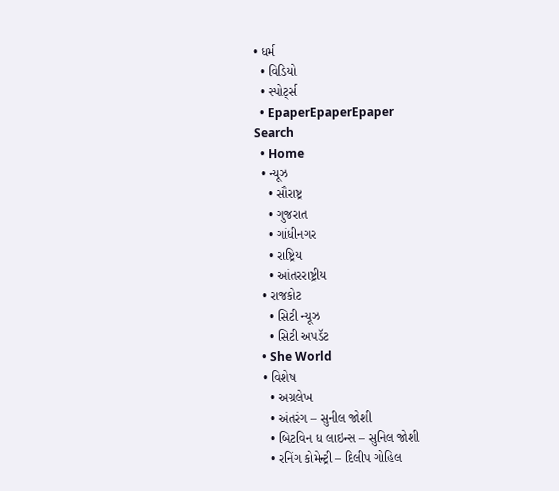• ધર્મ
  • વિડિયો
  • સ્પોર્ટ્સ
  • EpaperEpaperEpaper
Search
  • Home
  • ન્યૂઝ
    • સૌરાષ્ટ્ર
    • ગુજરાત
    • ગાંધીનગર
    • રાષ્ટ્રિય
    • આંતરરાષ્ટ્રીય
  • રાજકોટ
    • સિટી ન્યૂઝ
    • સિટી અપડૅટ
  • She World
  • વિશેષ
    • અગ્રલેખ
    • અંતરંગ – સુનીલ જોશી
    • બિટવિન ધ લાઇન્સ – સુનિલ જોશી
    • રનિંગ કોમેન્ટ્રી – દિલીપ ગોહિલ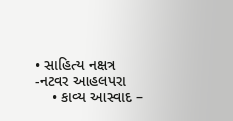• સાહિત્ય નક્ષત્ર -નટવર આહલપરા
    • કાવ્ય આસ્વાદ –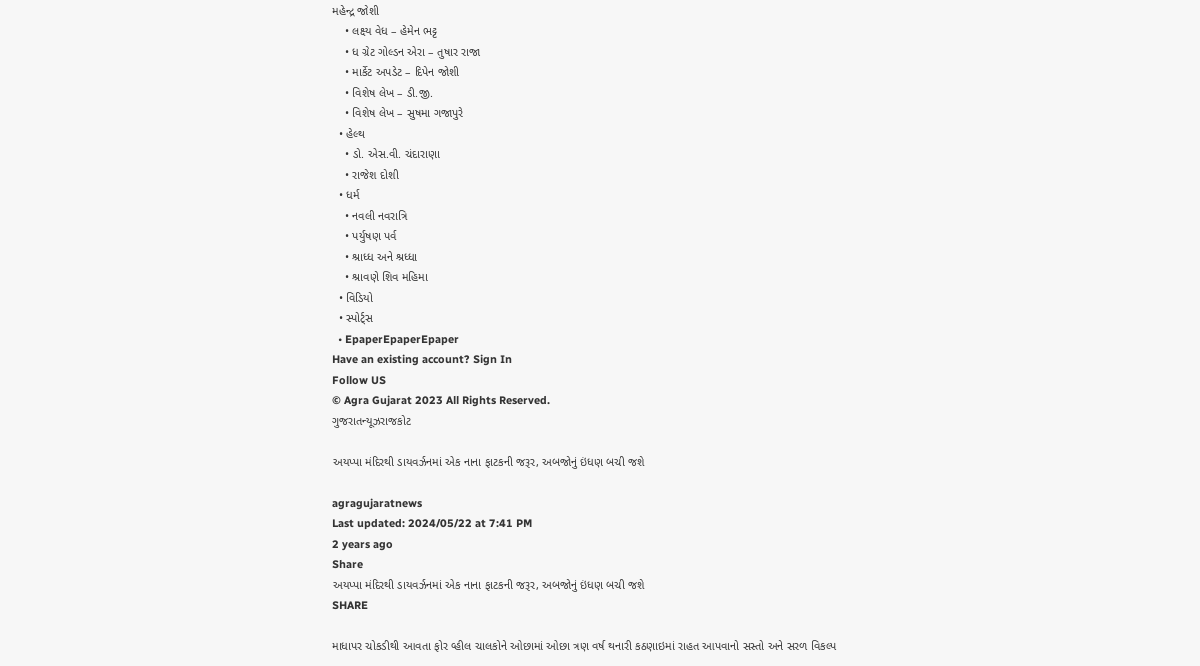મહેન્દ્ર જોશી
    • લક્ષ્ય વેધ – હેમેન ભટ્ટ
    • ધ ગ્રેટ ગોલ્ડન એરા – તુષાર રાજા
    • માર્કેટ અપડેટ – દિપેન જોશી
    • વિશેષ લેખ – ડી.જી.
    • વિશેષ લેખ – સુષમા ગજાપુરે
  • હેલ્થ
    • ડો. એસ.વી. ચંદારાણા
    • રાજેશ દોશી
  • ધર્મ
    • નવલી નવરાત્રિ
    • પર્યુષણ પર્વ
    • શ્રાધ્ધ અને શ્રધ્ધા
    • શ્રાવણે શિવ મહિમા
  • વિડિયો
  • સ્પોર્ટ્સ
  • EpaperEpaperEpaper
Have an existing account? Sign In
Follow US
© Agra Gujarat 2023 All Rights Reserved.
ગુજરાતન્યૂઝરાજકોટ

અયપ્પા મંદિરથી ડાયવર્ઝનમાં એક નાના ફાટકની જરૂર, અબજોનું ઇંધણ બચી જશે

agragujaratnews
Last updated: 2024/05/22 at 7:41 PM
2 years ago
Share
અયપ્પા મંદિરથી ડાયવર્ઝનમાં એક નાના ફાટકની જરૂર, અબજોનું ઇંધણ બચી જશે
SHARE

માધાપર ચોકડીથી આવતા ફોર વ્હીલ ચાલકોને ઓછામાં ઓછા ત્રણ વર્ષ થનારી કઠણાઇમાં રાહત આપવાનો સસ્તો અને સરળ વિકલ્પ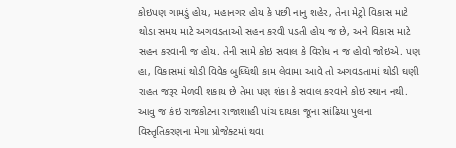કોઇપણ ગામડું હોય, મહાનગર હોય કે પછી નાનુ શહેર, તેના મેટ્રો વિકાસ માટે થોડા સમય માટે અગવડતાઓ સહન કરવી પડતી હોય જ છે, અને વિકાસ માટે સહન કરવાની જ હોય. તેની સામે કોઇ સવાલ કે વિરોધ ન જ હોવો જોઇએ. પણ હા, વિકાસમાં થોડી વિવેક બુધ્ધિથી કામ લેવામા આવે તો અગવડતામાં થોડી ઘણી રાહત જરૂર મેળવી શકાય છે તેમા પણ શંકા કે સવાલ કરવાને કોઇ સ્થાન નથી. આવુ જ કંઇ રાજકોટના રાજાશાહી પાંચ દાયકા જૂના સાંઢિયા પુલના વિસ્તૃતિકરણના મેગા પ્રોજેક્ટમાં થવા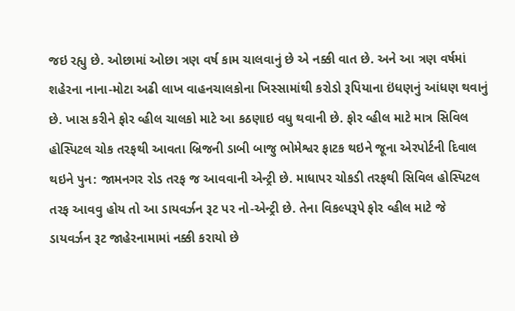જઇ રહ્યુ છે. ઓછામાં ઓછા ત્રણ વર્ષ કામ ચાલવાનું છે એ નક્કી વાત છે. અને આ ત્રણ વર્ષમાં શહેરના નાના-મોટા અઢી લાખ વાહનચાલકોના ખિસ્સામાંથી કરોડો રૂપિયાના ઇંધણનું આંધણ થવાનું છે. ખાસ કરીને ફોર વ્હીલ ચાલકો માટે આ કઠણાઇ વધુ થવાની છે. ફોર વ્હીલ માટે માત્ર સિવિલ હોસ્પિટલ ચોક તરફથી આવતા બ્રિજની ડાબી બાજુ ભોમેશ્વર ફાટક થઇને જૂના એરપોર્ટની દિવાલ થઇને પુન: જામનગર રોડ તરફ જ આવવાની એન્ટ્રી છે. માધાપર ચોકડી તરફથી સિવિલ હોસ્પિટલ તરફ આવવુ હોય તો આ ડાયવર્ઝન રૂટ પર નો-એન્ટ્રી છે. તેના વિકલ્પરૂપે ફોર વ્હીલ માટે જે ડાયવર્ઝન રૂટ જાહેરનામામાં નક્કી કરાયો છે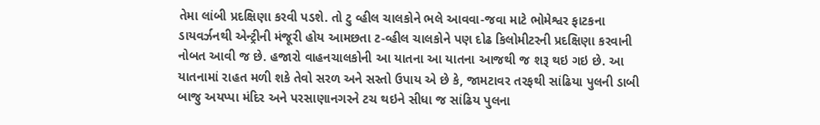તેમા લાંબી પ્રદક્ષિણા કરવી પડશે. તો ટુ વ્હીલ ચાલકોને ભલે આવવા-જવા માટે ભોમેશ્વર ફાટકના ડાયવર્ઝનથી એન્ટ્રીની મંજૂરી હોય આમછતા ટ-વ્હીલ ચાલકોને પણ દોઢ કિલોમીટરની પ્રદક્ષિણા કરવાની નોબત આવી જ છે. હજારો વાહનચાલકોની આ યાતના આ યાતના આજથી જ શરૂ થઇ ગઇ છે. આ યાતનામાં રાહત મળી શકે તેવો સરળ અને સસ્તો ઉપાય એ છે કે, જામટાવર તરફથી સાંઢિયા પુલની ડાબી બાજુ અયપ્પા મંદિર અને પરસાણાનગરને ટચ થઇને સીધા જ સાંઢિય પુલના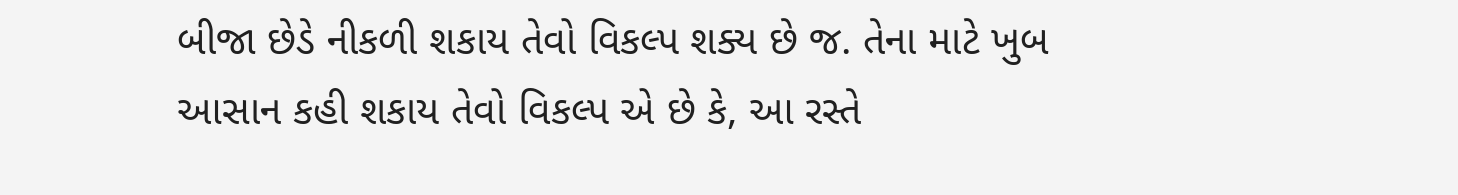બીજા છેડે નીકળી શકાય તેવો વિકલ્પ શક્ય છે જ. તેના માટે ખુબ આસાન કહી શકાય તેવો વિકલ્પ એ છે કે, આ રસ્તે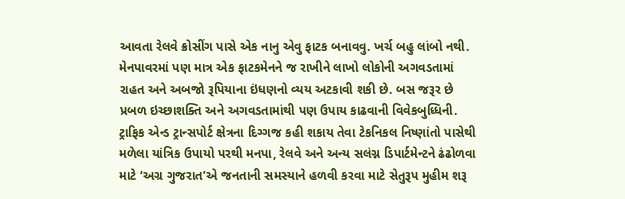આવતા રેલવે ક્રોસીંગ પાસે એક નાનુ એવુ ફાટક બનાવવુ. ખર્ચ બહુ લાંબો નથી. મેનપાવરમાં પણ માત્ર એક ફાટકમેનને જ રાખીને લાખો લોકોની અગવડતામાં રાહત અને અબજો રૂપિયાના ઇંધણનો વ્યય અટકાવી શકી છે. બસ જરૂર છે પ્રબળ ઇચ્છાશક્તિ અને અગવડતામાંથી પણ ઉપાય કાઢવાની વિવેકબુધ્ધિની. ટ્રાફિક એન્ડ ટ્રાન્સપોર્ટ ક્ષેત્રના દિગ્ગજ કહી શકાય તેવા ટેકનિકલ નિષ્ણાંતો પાસેથી મળેલા યાંત્રિક ઉપાયો પરથી મનપા, રેલવે અને અન્ય સલંગ્ન ડિપાર્ટમેન્ટને ઢંઢોળવા માટે ‘અગ્ર ગુજરાત’એ જનતાની સમસ્યાને હળવી કરવા માટે સેતુરૂપ મુહીમ શરૂ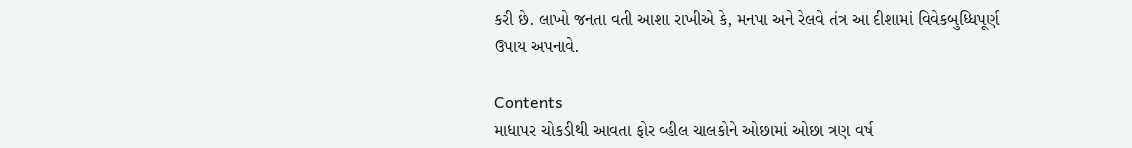કરી છે. લાખો જનતા વતી આશા રાખીએ કે, મનપા અને રેલવે તંત્ર આ દીશામાં વિવેકબુધ્ધિપૂર્ણ ઉપાય અપનાવે.

Contents
માધાપર ચોકડીથી આવતા ફોર વ્હીલ ચાલકોને ઓછામાં ઓછા ત્રણ વર્ષ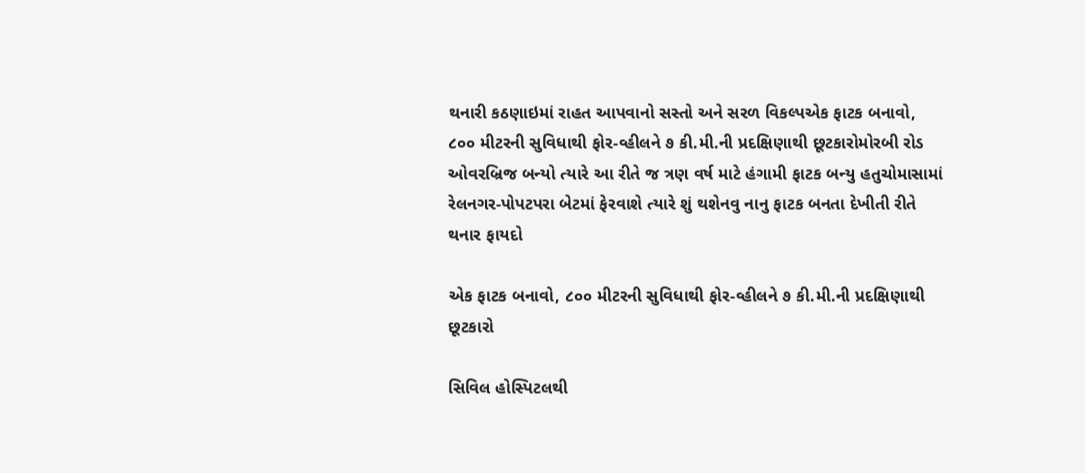થનારી કઠણાઇમાં રાહત આપવાનો સસ્તો અને સરળ વિકલ્પએક ફાટક બનાવો, ૮૦૦ મીટરની સુવિધાથી ફોર-વ્હીલને ૭ કી.મી.ની પ્રદક્ષિણાથી છૂટકારોમોરબી રોડ ઓવરબ્રિજ બન્યો ત્યારે આ રીતે જ ત્રણ વર્ષ માટે હંગામી ફાટક બન્યુ હતુચોમાસામાં રેલનગર-પોપટપરા બેટમાં ફેરવાશે ત્યારે શું થશેનવુ નાનુ ફાટક બનતા દેખીતી રીતે થનાર ફાયદો

એક ફાટક બનાવો, ૮૦૦ મીટરની સુવિધાથી ફોર-વ્હીલને ૭ કી.મી.ની પ્રદક્ષિણાથી છૂટકારો

સિવિલ હોસ્પિટલથી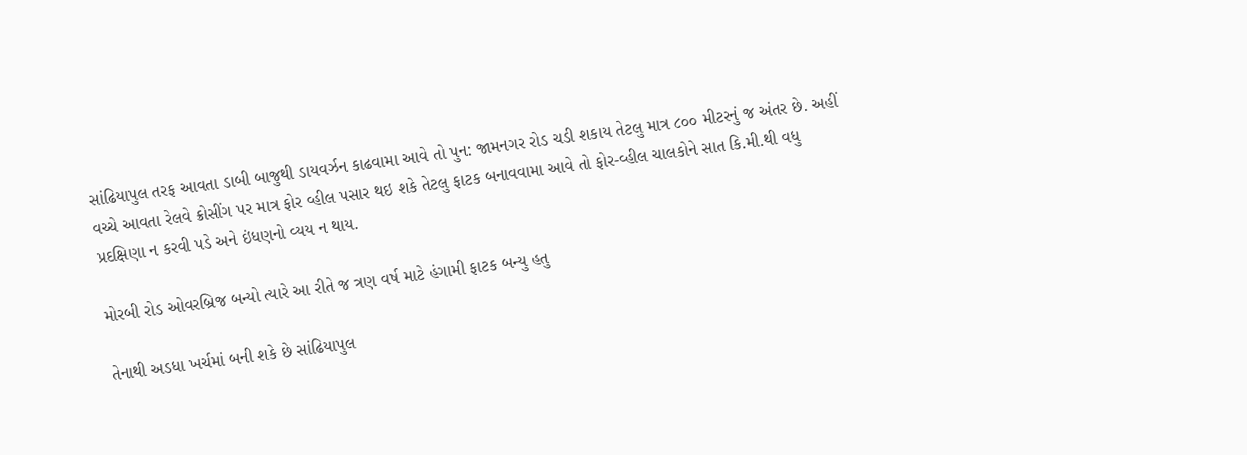સાંઢિયાપુલ તરફ આવતા ડાબી બાજુથી ડાયવર્ઝન કાઢવામા આવે તો પુન: જામનગર રોડ ચડી શકાય તેટલુ માત્ર ૮૦૦ મીટરનું જ અંતર છે. અહીં વચ્ચે આવતા રેલવે ક્રોસીંગ પર માત્ર ફોર વ્હીલ પસાર થઇ શકે તેટલુ ફાટક બનાવવામા આવે તો ફોર-વ્હીલ ચાલકોને સાત કિ.મી.થી વધુ પ્રદક્ષિણા ન કરવી પડે અને ઇંધણનો વ્યય ન થાય.

મોરબી રોડ ઓવરબ્રિજ બન્યો ત્યારે આ રીતે જ ત્રણ વર્ષ માટે હંગામી ફાટક બન્યુ હતુ

તેનાથી અડધા ખર્ચમાં બની શકે છે સાંઢિયાપુલ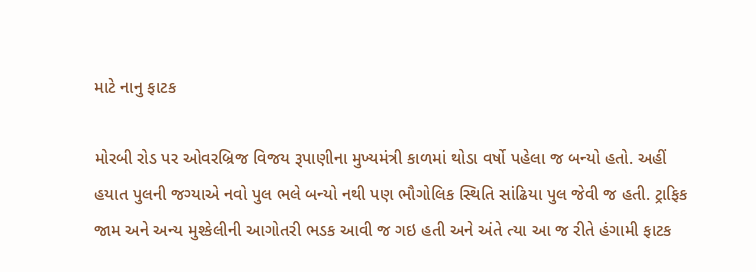માટે નાનુ ફાટક

મોરબી રોડ પર ઓવરબ્રિજ વિજય રૂપાણીના મુખ્યમંત્રી કાળમાં થોડા વર્ષો પહેલા જ બન્યો હતો. અહીં હયાત પુલની જગ્યાએ નવો પુલ ભલે બન્યો નથી પણ ભૌગોલિક સ્થિતિ સાંઢિયા પુલ જેવી જ હતી. ટ્રાફિક જામ અને અન્ય મુશ્કેલીની આગોતરી ભડક આવી જ ગઇ હતી અને અંતે ત્યા આ જ રીતે હંગામી ફાટક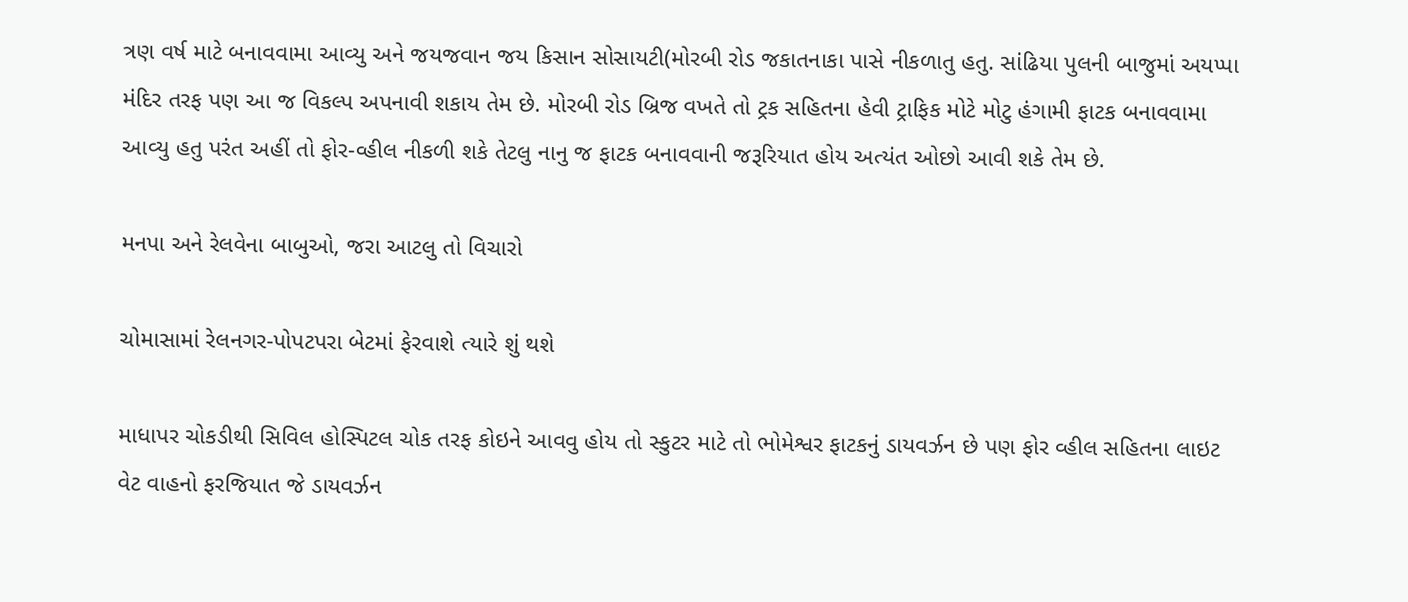ત્રણ વર્ષ માટે બનાવવામા આવ્યુ અને જયજવાન જય કિસાન સોસાયટી(મોરબી રોડ જકાતનાકા પાસે નીકળાતુ હતુ. સાંઢિયા પુલની બાજુમાં અયપ્પા મંદિર તરફ પણ આ જ વિકલ્પ અપનાવી શકાય તેમ છે. મોરબી રોડ બ્રિજ વખતે તો ટ્રક સહિતના હેવી ટ્રાફિક મોટે મોટુ હંગામી ફાટક બનાવવામા આવ્યુ હતુ પરંત અહીં તો ફોર-વ્હીલ નીકળી શકે તેટલુ નાનુ જ ફાટક બનાવવાની જરૂરિયાત હોય અત્યંત ઓછો આવી શકે તેમ છે.

મનપા અને રેલવેના બાબુઓ, જરા આટલુ તો વિચારો

ચોમાસામાં રેલનગર-પોપટપરા બેટમાં ફેરવાશે ત્યારે શું થશે

માધાપર ચોકડીથી સિવિલ હોસ્પિટલ ચોક તરફ કોઇને આવવુ હોય તો સ્કુટર માટે તો ભોમેશ્વર ફાટકનું ડાયવર્ઝન છે પણ ફોર વ્હીલ સહિતના લાઇટ વેટ વાહનો ફરજિયાત જે ડાયવર્ઝન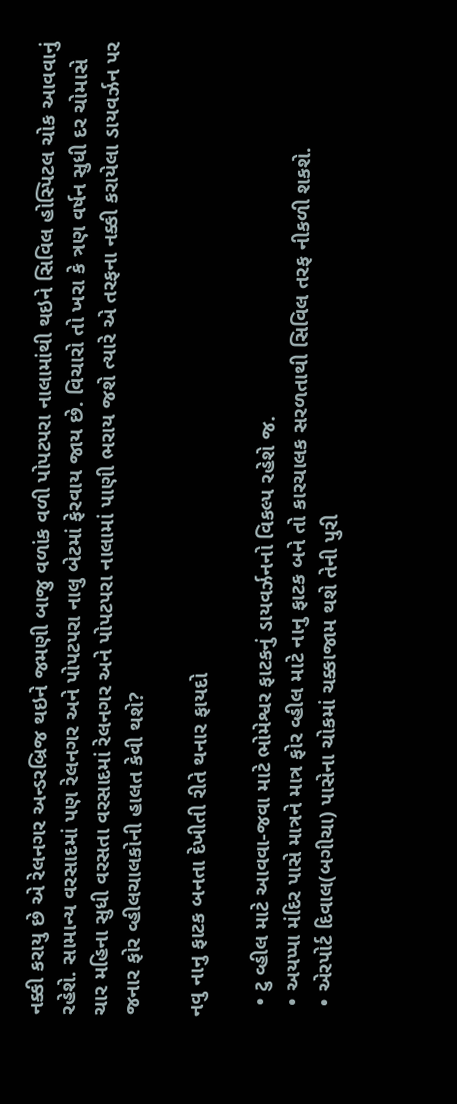નક્કી કરાયુ છે એ રેલનગર અન્ડરબ્રિજ થઇને જમણી બાજુ વળાંક વળી પોપટપરા નાલામાંથી થઇને સિવિલ હોસ્પિટલ ચોક આવવાનું રહેશે. સામાન્ય વરસાદમાં પણ રેલનગર અને પોપટપરા નાલુ બેટમાં ફેરવાય જાય છે. વિચારો તો ખરા કે ત્રણ વર્ષન સુધી દર ચોમાસે ચાર મહિના સુધી વરસતા વરસાદમાં રેલનગર અને પોપટપરા નાલામાં પાણી ભરાય જશે ત્યારે એ તરફના નક્કી કરાયેલા ડાયવર્ઝન પર જનાર ફોર વ્હીલચાલકોની હાલત કેવી થશે?

નવુ નાનુ ફાટક બનતા દેખીતી રીતે થનાર ફાયદો

  • ટુ વ્હીલ માટે આવવા-જવા માટે ભોમેશ્વર ફાટકનું ડાયવર્ઝનનો વિકલ્પ રહેશે જ.
  • અયપ્પા મંદિર પાસે માત્રને માત્ર ફોર વ્હીલ માટે નાનુ ફાટક બને તો કારચાલક સરળતાથી સિવિલ તરફ નીકળી શકશે.
  • એરપોર્ટ દિવાલ(બગીચા) પાસેના ચોકમાં ચક્કાજામ થશે તેની પુરી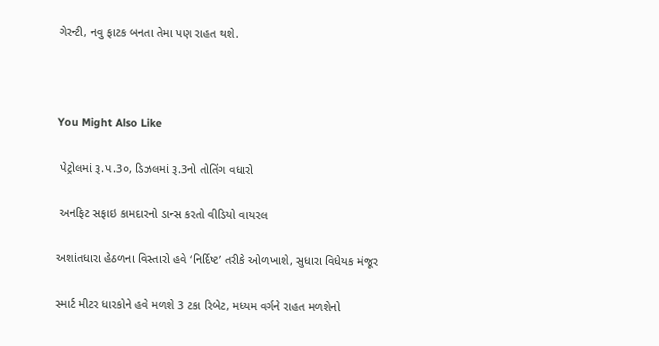ગેરન્ટી, નવુ ફાટક બનતા તેમા પણ રાહત થશે.



You Might Also Like

 પેટ્રોલમાં રૂ.પ.3૦, ડિઝલમાં રૂ.3નો તોતિંગ વધારો

 અનફિટ સફાઇ કામદારનો ડાન્સ કરતો વીડિયો વાયરલ

અશાંતધારા હેઠળના વિસ્તારો હવે ‘નિર્દિષ્ટ’ તરીકે ઓળખાશે, સુધારા વિધેયક મંજૂર

સ્માર્ટ મીટર ધારકોને હવે મળશે 3 ટકા રિબેટ, મધ્યમ વર્ગને રાહત મળશેનો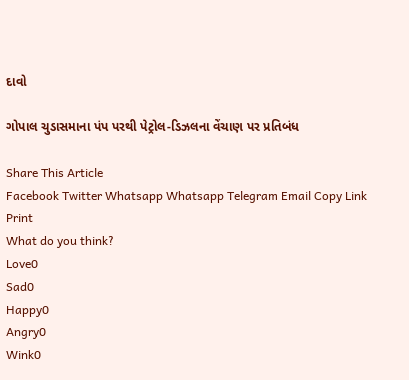દાવો

ગોપાલ ચુડાસમાના પંપ પરથી પેટ્રોલ-ડિઝલના વેંચાણ પર પ્રતિબંધ

Share This Article
Facebook Twitter Whatsapp Whatsapp Telegram Email Copy Link Print
What do you think?
Love0
Sad0
Happy0
Angry0
Wink0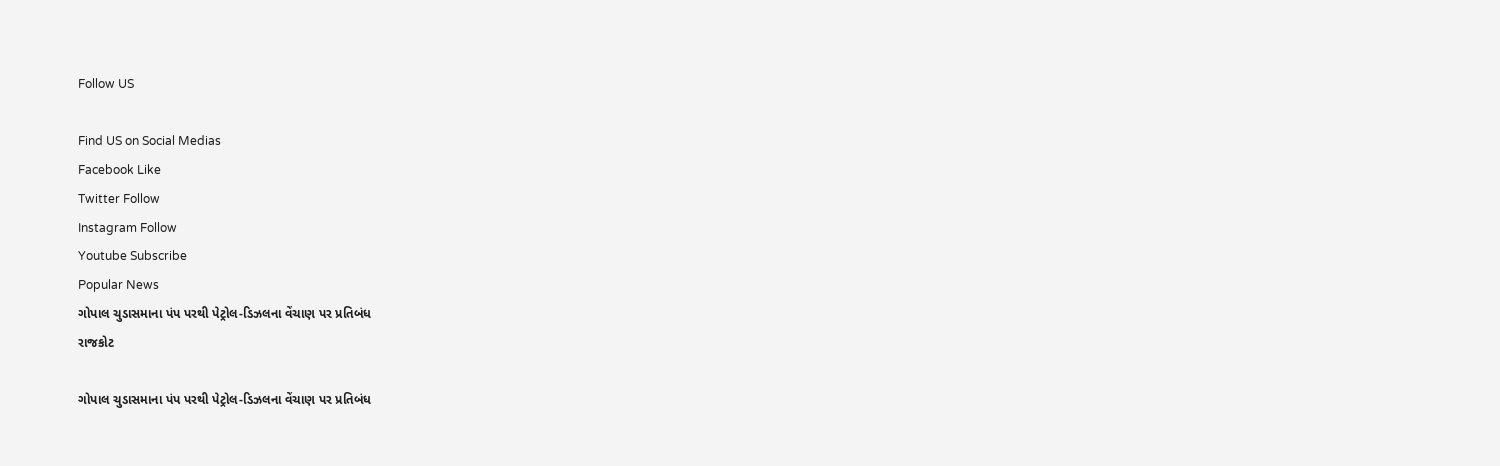Follow US

Find US on Social Medias
Facebook Like
Twitter Follow
Instagram Follow
Youtube Subscribe
Popular News
ગોપાલ ચુડાસમાના પંપ પરથી પેટ્રોલ-ડિઝલના વેંચાણ પર પ્રતિબંધ
રાજકોટ

ગોપાલ ચુડાસમાના પંપ પરથી પેટ્રોલ-ડિઝલના વેંચાણ પર પ્રતિબંધ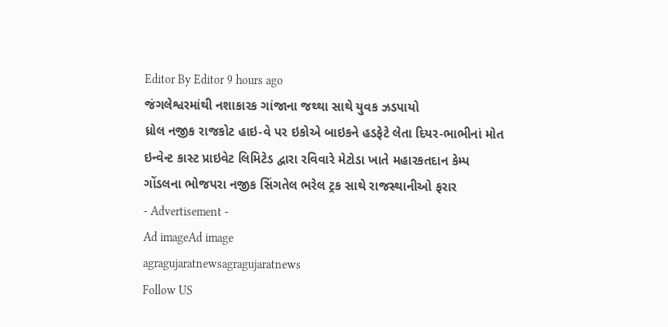Editor By Editor 9 hours ago
જંગલેશ્વરમાંથી નશાકારક ગાંજાના જથ્થા સાથે યુવક ઝડપાયો
ધ્રોલ નજીક રાજકોટ હાઇ-વે પર ઇકોએ બાઇકને હડફેટે લેતા દિયર-ભાભીનાં મોત
ઇન્વેન્ટ કાસ્ટ પ્રાઇવેટ લિમિટેડ દ્વારા રવિવારે મેટોડા ખાતે મહારકતદાન કેમ્પ
ગોંડલના ભોજપરા નજીક સિંગતેલ ભરેલ ટ્રક સાથે રાજસ્થાનીઓ ફરાર
- Advertisement -
Ad imageAd image
agragujaratnewsagragujaratnews
Follow US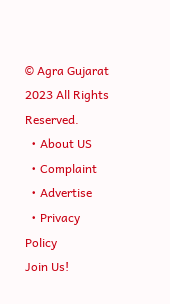© Agra Gujarat 2023 All Rights Reserved.
  • About US
  • Complaint
  • Advertise
  • Privacy Policy
Join Us!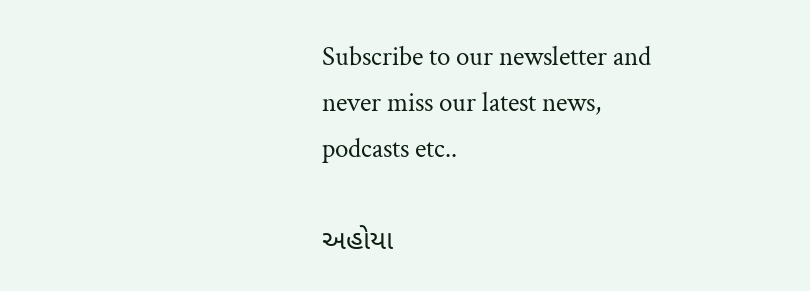Subscribe to our newsletter and never miss our latest news, podcasts etc..

અહોયા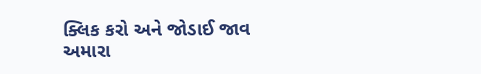ક્લિક કરો અને જોડાઈ જાવ અમારા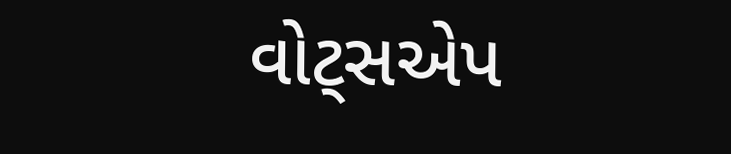વોટ્સએપ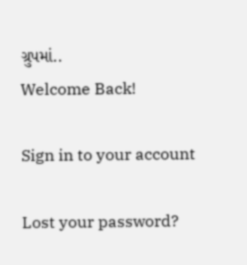ગ્રુપમાં..
Welcome Back!

Sign in to your account

Lost your password?